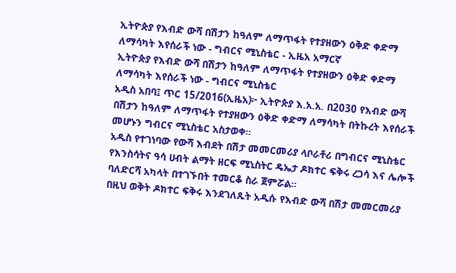ኢትዮጵያ የእብድ ውሻ በሽታን ከዓለም ለማጥፋት የተያዘውን ዕቅድ ቀድማ ለማሳካት እየሰራች ነው - ግብርና ሚኒስቴር - ኢዜአ አማርኛ
ኢትዮጵያ የእብድ ውሻ በሽታን ከዓለም ለማጥፋት የተያዘውን ዕቅድ ቀድማ ለማሳካት እየሰራች ነው - ግብርና ሚኒስቴር
አዲስ አበባ፤ ጥር 15/2016(ኢዜአ)፦ ኢትዮጵያ እ.አ.አ. በ2030 የእብድ ውሻ በሽታን ከዓለም ለማጥፋት የተያዘውን ዕቅድ ቀድማ ለማሳካት በትኩረት እየሰራች መሆኑን ግብርና ሚኒስቴር አስታወቀ።
አዲስ የተገነባው የውሻ እብደት በሽታ መመርመሪያ ላቦራቶሪ በግብርና ሚኒስቴር የእንስሳትና ዓሳ ሀብት ልማት ዘርፍ ሚኒስትር ዴኤታ ዶክተር ፍቅሩ ረጋሳ እና ሌሎች ባለድርሻ አካላት በተገኙበት ተመርቆ ስራ ጀምሯል።
በዚህ ወቅት ዶክተር ፍቅሩ እንደገለጹት አዲሱ የእብድ ውሻ በሽታ መመርመሪያ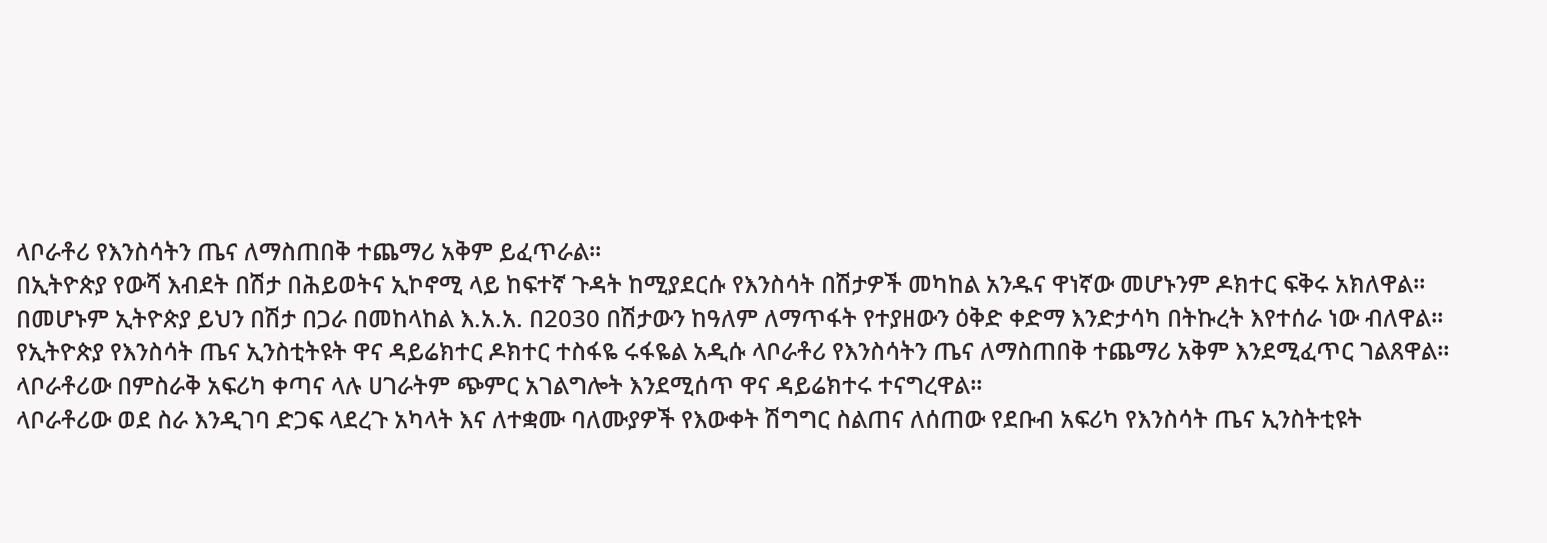ላቦራቶሪ የእንስሳትን ጤና ለማስጠበቅ ተጨማሪ አቅም ይፈጥራል፡፡
በኢትዮጵያ የውሻ እብደት በሽታ በሕይወትና ኢኮኖሚ ላይ ከፍተኛ ጉዳት ከሚያደርሱ የእንስሳት በሽታዎች መካከል አንዱና ዋነኛው መሆኑንም ዶክተር ፍቅሩ አክለዋል።
በመሆኑም ኢትዮጵያ ይህን በሽታ በጋራ በመከላከል እ.አ.አ. በ2030 በሽታውን ከዓለም ለማጥፋት የተያዘውን ዕቅድ ቀድማ እንድታሳካ በትኩረት እየተሰራ ነው ብለዋል፡፡
የኢትዮጵያ የእንስሳት ጤና ኢንስቲትዩት ዋና ዳይሬክተር ዶክተር ተስፋዬ ሩፋዬል አዲሱ ላቦራቶሪ የእንስሳትን ጤና ለማስጠበቅ ተጨማሪ አቅም እንደሚፈጥር ገልጸዋል።
ላቦራቶሪው በምስራቅ አፍሪካ ቀጣና ላሉ ሀገራትም ጭምር አገልግሎት እንደሚሰጥ ዋና ዳይሬክተሩ ተናግረዋል፡፡
ላቦራቶሪው ወደ ስራ እንዲገባ ድጋፍ ላደረጉ አካላት እና ለተቋሙ ባለሙያዎች የእውቀት ሽግግር ስልጠና ለሰጠው የደቡብ አፍሪካ የእንስሳት ጤና ኢንስትቲዩት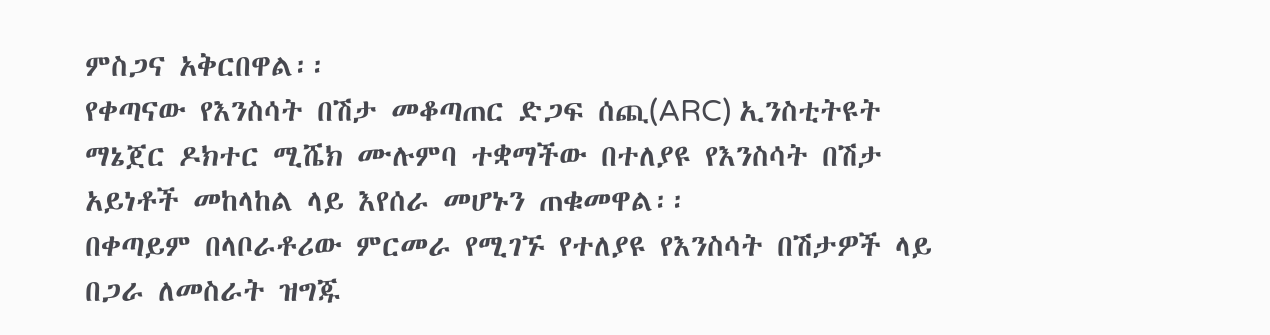ምስጋና አቅርበዋል፡፡
የቀጣናው የእንስሳት በሽታ መቆጣጠር ድጋፍ ሰጪ(ARC) ኢንስቲትዩት ማኔጀር ዶክተር ሚሼክ ሙሉምባ ተቋማችው በተለያዩ የእንስሳት በሽታ አይነቶች መከላከል ላይ እየሰራ መሆኑን ጠቁመዋል፡፡
በቀጣይም በላቦራቶሪው ምርመራ የሚገኙ የተለያዩ የእንስሳት በሽታዎች ላይ በጋራ ለመስራት ዝግጁ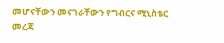መሆናቸውን መናገራቸውን የግብርና ሚኒስቴር መረጃ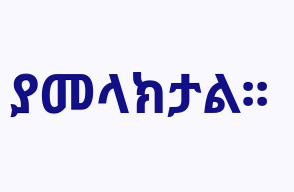ያመላክታል፡፡